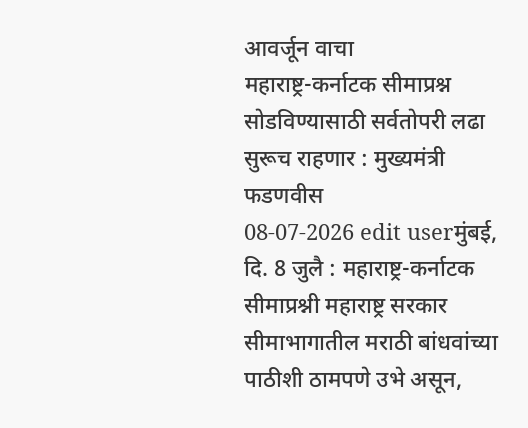आवर्जून वाचा
महाराष्ट्र-कर्नाटक सीमाप्रश्न सोडविण्यासाठी सर्वतोपरी लढा सुरूच राहणार : मुख्यमंत्री फडणवीस
08-07-2026 edit userमुंबई, दि. 8 जुलै : महाराष्ट्र-कर्नाटक सीमाप्रश्नी महाराष्ट्र सरकार सीमाभागातील मराठी बांधवांच्या पाठीशी ठामपणे उभे असून,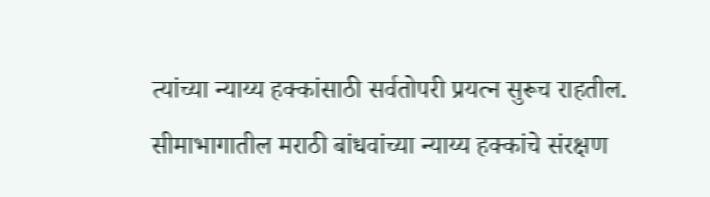त्यांच्या न्याय्य हक्कांसाठी सर्वतोपरी प्रयत्न सुरूच राहतील. सीमाभागातील मराठी बांधवांच्या न्याय्य हक्कांचे संरक्षण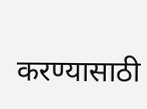करण्यासाठी